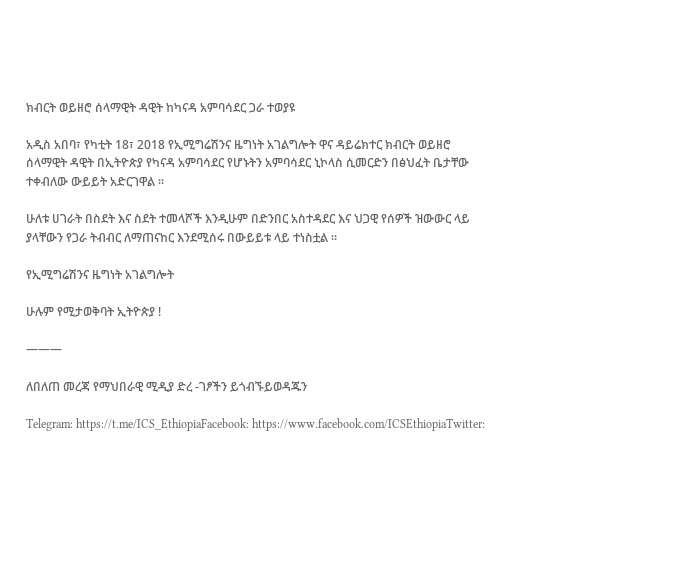ክብርት ወይዘሮ ሰላማዊት ዳዊት ከካናዳ አምባሳደር ጋራ ተወያዩ

አዲስ አበባ፣ የካቲት 18፣ 2018 የኢሚግሬሽንና ዜግነት አገልግሎት ዋና ዳይሬክተር ክብርት ወይዘሮ ሰላማዊት ዳዊት በኢትዮጵያ የካናዳ አምባሳደር የሆኑትን አምባሳደር ኒኮላስ ሲመርድን በፅህፈት ቤታቸው ተቀብለው ውይይት አድርገዋል ።

ሁለቱ ሀገራት በስደት እና ስደት ተመላሾች እንዲሁም በድንበር አስተዳደር እና ህጋዊ የሰዎች ዝውውር ላይ ያላቸውን የጋራ ትብብር ለማጠናከር እንደሚሰሩ በውይይቱ ላይ ተነስቷል ።

የኢሚግሬሽንና ዜግነት አገልግሎት

ሁሉም የሚታወቅባት ኢትዮጵያ !

———

ለበለጠ መረጃ የማህበራዊ ሚዲያ ድረ -ገፆችን ይጎብኙይወዳጁን

Telegram: https://t.me/ICS_EthiopiaFacebook: https://www.facebook.com/ICSEthiopiaTwitter: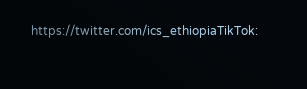https://twitter.com/ics_ethiopiaTikTok: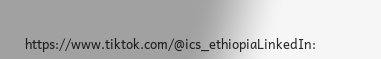https://www.tiktok.com/@ics_ethiopiaLinkedIn: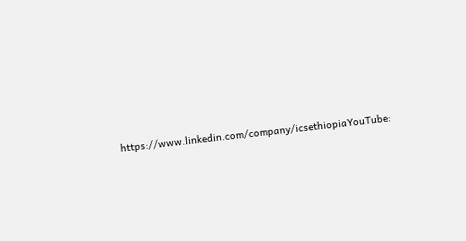https://www.linkedin.com/company/icsethiopiaYouTube: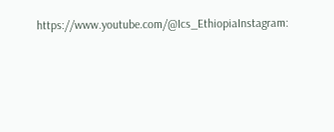https://www.youtube.com/@Ics_EthiopiaInstagram: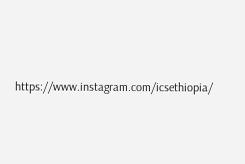https://www.instagram.com/icsethiopia/